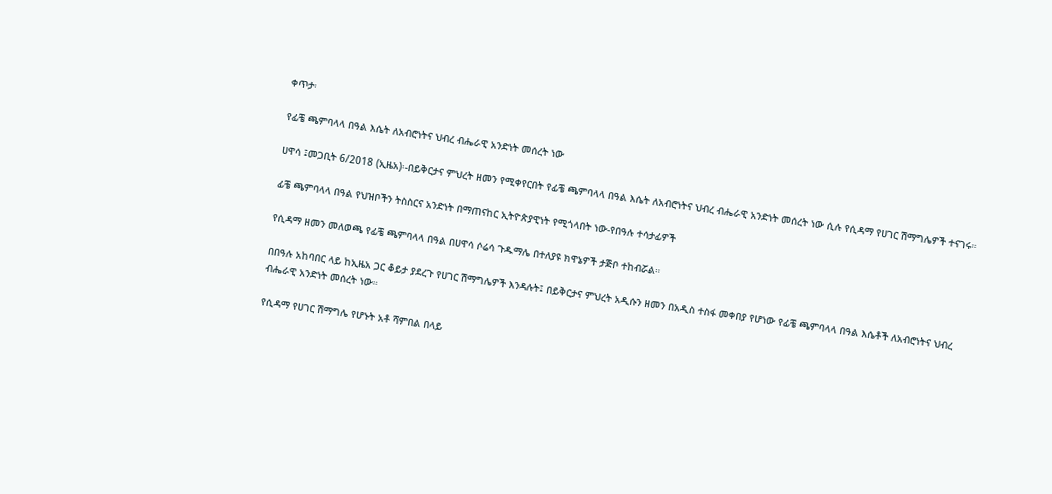ቀጥታ፡

የፊቼ ጫምባላላ በዓል እሴት ለአብሮነትና ህብረ ብሔራዊ አንድነት መሰረት ነው

ሀዋሳ ፤መጋቢት 6/2018 (ኢዜአ)፡-በይቅርታና ምህረት ዘመን የሚቀየርበት የፊቼ ጫምባላላ በዓል እሴት ለአብሮነትና ህብረ ብሔራዊ አንድነት መሰረት ነው ሲሉ የሲዳማ የሀገር ሽማግሌዎች ተናገሩ።

ፊቼ ጫምባላላ በዓል የህዝቦችን ትስስርና አንድነት በማጠናከር ኢትዮጵያዊነት የሚጎላበት ነው-የበዓሉ ተሳታፊዎች

የሲዳማ ዘመን መለወጫ የፊቼ ጫምባላላ በዓል በሀዋሳ ሶሬሳ ጉዱማሌ በተለያዩ ክዋኔዎች ታጅቦ ተከብሯል።

በበዓሉ አከባበር ላይ ከኢዜአ ጋር ቆይታ ያደረጉ የሀገር ሽማግሌዎች እንዳሉት፤ በይቅርታና ምህረት አዲሱን ዘመን በአዲስ ተስፋ መቀበያ የሆነው የፊቼ ጫምባላላ በዓል እሴቶች ለአብሮነትና ህብረ ብሔራዊ አንድነት መሰረት ነው።

የሲዳማ የሀገር ሽማግሌ የሆኑት አቶ ሻምበል በላይ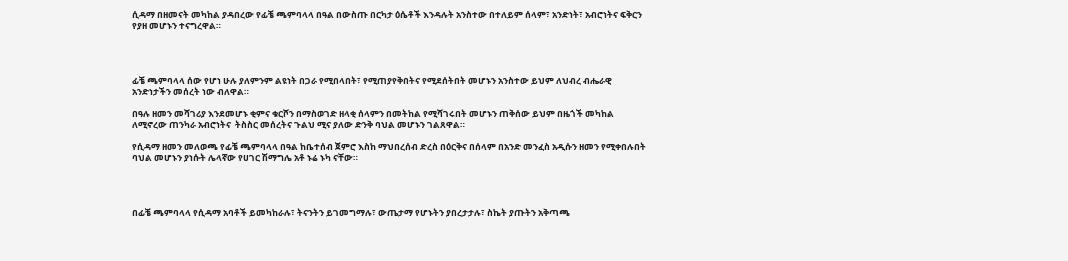ሲዳማ በዘመናት መካከል ያዳበረው የፊቼ ጫምባላላ በዓል በውስጡ በርካታ ዕሴቶች እንዳሉት አንስተው በተለይም ሰላም፣ አንድነት፣ አብሮነትና ፍቅርን የያዘ መሆኑን ተናግረዋል።




ፊቼ ጫምባላላ ሰው የሆነ ሁሉ ያለምንም ልዩነት በጋራ የሚበላበት፣ የሚጠያየቅበትና የሚደሰትበት መሆኑን አንስተው ይህም ለህብረ ብሔራዊ አንድነታችን መሰረት ነው ብለዋል።

በዓሉ ዘመን መሻገሪያ እንደመሆኑ ቂምና ቁርሾን በማስወገድ ዘላቂ ሰላምን በመትከል የሚሻገሩበት መሆኑን ጠቅሰው ይህም በዜጎች መካከል ለሚኖረው ጠንካራ አብሮነትና  ትስስር መሰረትና ጉልህ ሚና ያለው ድንቅ ባህል መሆኑን ገልጸዋል።

የሲዳማ ዘመን መለወጫ የፊቼ ጫምባላላ በዓል ከቤተሰብ ጀምሮ እስከ ማህበረሰብ ድረስ በዕርቅና በሰላም በአንድ መንፈስ አዲሱን ዘመን የሚቀበሉበት ባህል መሆኑን ያነሱት ሌላኛው የሀገር ሽማግሌ አቶ ኑሬ ኑካ ናቸው።




በፊቼ ጫምባላላ የሲዳማ አባቶች ይመካከራሉ፣ ትናንትን ይገመግማሉ፣ ውጤታማ የሆኑትን ያበረታታሉ፣ ስኬት ያጡትን አቅጣጫ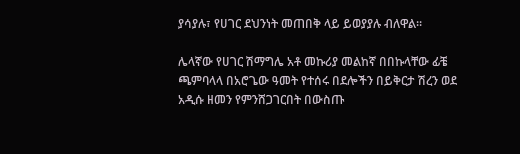ያሳያሉ፣ የሀገር ደህንነት መጠበቅ ላይ ይወያያሉ ብለዋል።

ሌላኛው የሀገር ሽማግሌ አቶ መኩሪያ መልከኛ በበኩላቸው ፊቼ ጫምባላላ በአሮጌው ዓመት የተሰሩ በደሎችን በይቅርታ ሽረን ወደ አዲሱ ዘመን የምንሸጋገርበት በውስጡ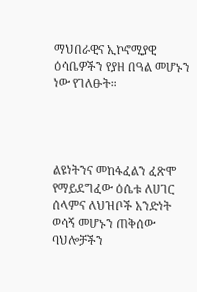ማህበራዊና ኢኮኖሚያዊ ዕሳቤዎችን የያዘ በዓል መሆኑን ነው የገለፁት።




ልዩነትንና መከፋፈልን ፈጽሞ የማይደግፈው ዕሴቱ ለሀገር ሰላምና ለህዝቦች አንድነት ወሳኝ መሆኑን ጠቅሰው ባህሎቻችን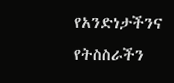የአንድነታችንና የትስስራችን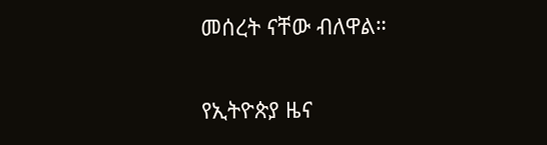መሰረት ናቸው ብለዋል።

የኢትዮጵያ ዜና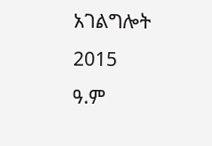አገልግሎት
2015
ዓ.ም